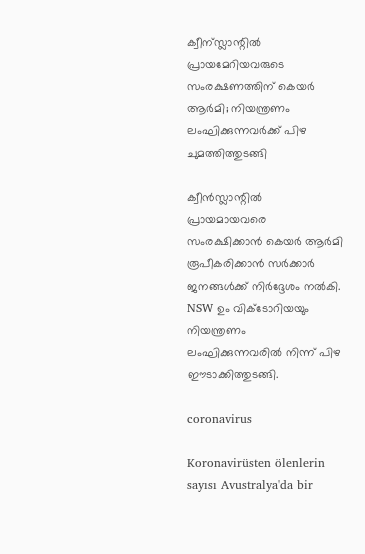ക്വീന്സ്ലാന്റിൽ പ്രായമേറിയവരുടെ സംരക്ഷണത്തിന് കെയർ ആർമി; നിയന്ത്രണം ലംഘിക്കുന്നവർക്ക് പിഴ ചുമത്തിത്തുടങ്ങി

ക്വീൻസ്ലാന്റിൽ പ്രായമായവരെ സംരക്ഷിക്കാൻ കെയർ ആർമി രൂപീകരിക്കാൻ സർക്കാർ ജനങ്ങൾക്ക് നിർദ്ദേശം നൽകി. NSW ഉം വിക്ടോറിയയും നിയന്ത്രണം ലംഘിക്കുന്നവരിൽ നിന്ന് പിഴ ഈടാക്കിത്തുടങ്ങി.

coronavirus

Koronavirüsten ölenlerin sayısı Avustralya'da bir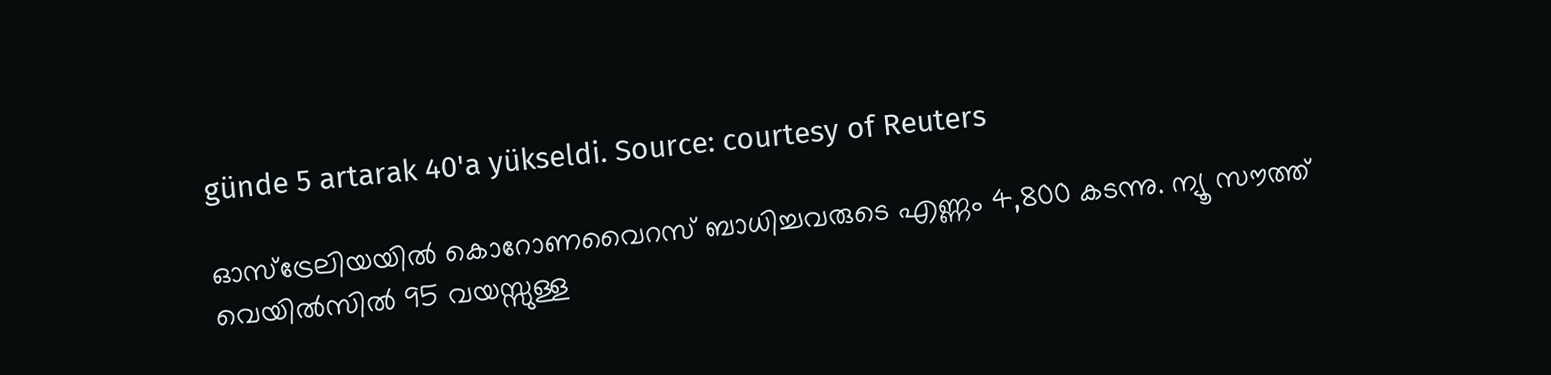günde 5 artarak 40'a yükseldi. Source: courtesy of Reuters

ഓസ്‌ട്രേലിയയിൽ കൊറോണവൈറസ് ബാധിച്ചവരുടെ എണ്ണം 4,800 കടന്നു. ന്യൂ സൗത്ത് വെയിൽസിൽ 95 വയസ്സുള്ള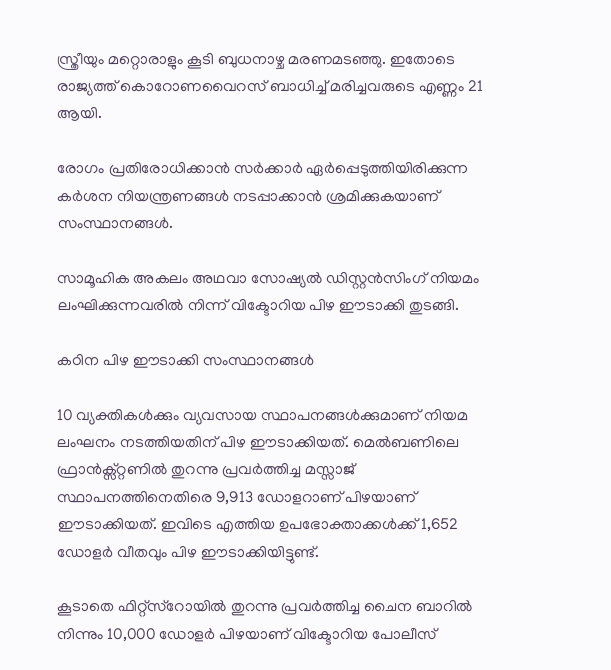സ്ത്രീയും മറ്റൊരാളും കൂടി ബുധനാഴ്ച മരണമടഞ്ഞു. ഇതോടെ രാജ്യത്ത് കൊറോണവൈറസ് ബാധിച്ച് മരിച്ചവരുടെ എണ്ണം 21 ആയി.

രോഗം പ്രതിരോധിക്കാൻ സർക്കാർ ഏർപ്പെടുത്തിയിരിക്കുന്ന കർശന നിയന്ത്രണങ്ങൾ നടപ്പാക്കാൻ ശ്രമിക്കുകയാണ് സംസ്ഥാനങ്ങൾ.

സാമൂഹിക അകലം അഥവാ സോഷ്യൽ ഡിസ്റ്റൻസിംഗ് നിയമം ലംഘിക്കുന്നവരിൽ നിന്ന് വിക്ടോറിയ പിഴ ഈടാക്കി തുടങ്ങി.

കഠിന പിഴ ഈടാക്കി സംസ്ഥാനങ്ങൾ

10 വ്യക്തികൾക്കും വ്യവസായ സ്ഥാപനങ്ങൾക്കുമാണ് നിയമ ലംഘനം നടത്തിയതിന് പിഴ ഈടാക്കിയത്. മെൽബണിലെ ഫ്രാൻക്സ്റ്റണിൽ തുറന്നു പ്രവർത്തിച്ച മസ്സാജ് സ്ഥാപനത്തിനെതിരെ 9,913 ഡോളറാണ് പിഴയാണ് ഈടാക്കിയത്. ഇവിടെ എത്തിയ ഉപഭോക്താക്കൾക്ക് 1,652 ഡോളർ വീതവും പിഴ ഈടാക്കിയിട്ടുണ്ട്.

കൂടാതെ ഫിറ്റ്‌സ്‌റോയിൽ തുറന്നു പ്രവർത്തിച്ച ചൈന ബാറിൽ നിന്നും 10,000 ഡോളർ പിഴയാണ് വിക്ടോറിയ പോലീസ്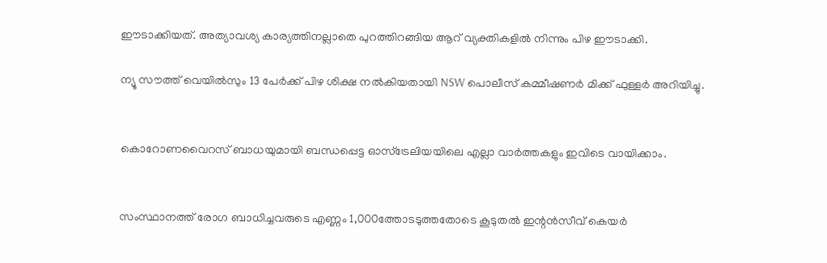ഈടാക്കിയത്. അത്യാവശ്യ കാര്യത്തിനല്ലാതെ പുറത്തിറങ്ങിയ ആറ് വ്യക്തികളിൽ നിന്നും പിഴ ഈടാക്കി.

ന്യൂ സൗത്ത് വെയിൽസും 13 പേർക്ക് പിഴ ശിക്ഷ നൽകിയതായി NSW പൊലീസ് കമ്മീഷണർ മിക്ക് ഫുള്ളർ അറിയിച്ചു.


കൊറോണവൈറസ് ബാധയുമായി ബന്ധപ്പെട്ട ഓസ്ട്രേലിയയിലെ എല്ലാ വാർത്തകളും ഇവിടെ വായിക്കാം.


സംസ്ഥാനത്ത് രോഗ ബാധിച്ചവരുടെ എണ്ണം 1,000ത്തോടടുത്തതോടെ കൂടുതൽ ഇന്റൻസീവ് കെയർ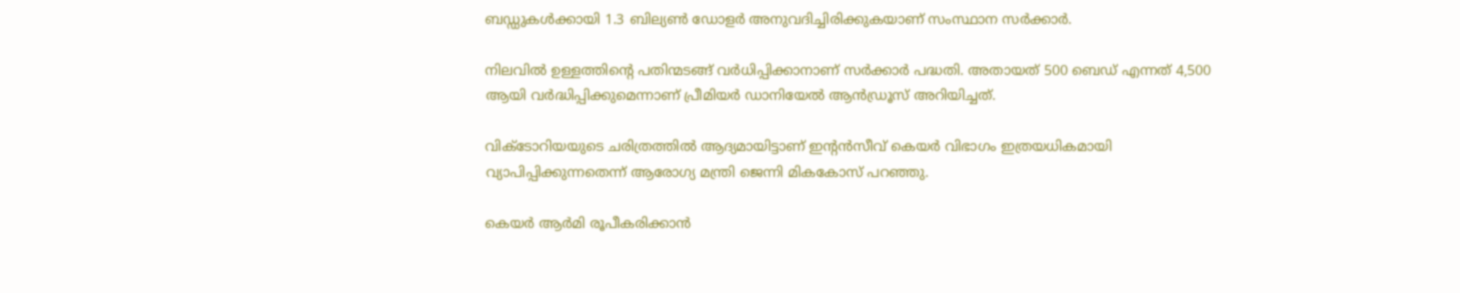ബഡ്ഡുകൾക്കായി 1.3 ബില്യൺ ഡോളർ അനുവദിച്ചിരിക്കുകയാണ് സംസ്ഥാന സർക്കാർ.

നിലവിൽ ഉള്ളത്തിന്റെ പതിന്മടങ്ങ് വർധിപ്പിക്കാനാണ് സർക്കാർ പദ്ധതി. അതായത് 500 ബെഡ് എന്നത് 4,500 ആയി വർദ്ധിപ്പിക്കുമെന്നാണ് പ്രീമിയർ ഡാനിയേൽ ആൻഡ്രൂസ് അറിയിച്ചത്.

വിക്ടോറിയയുടെ ചരിത്രത്തിൽ ആദ്യമായിട്ടാണ് ഇന്റൻസീവ് കെയർ വിഭാഗം ഇത്രയധികമായി വ്യാപിപ്പിക്കുന്നതെന്ന് ആരോഗ്യ മന്ത്രി ജെന്നി മികകോസ് പറഞ്ഞു.

കെയർ ആർമി രൂപീകരിക്കാൻ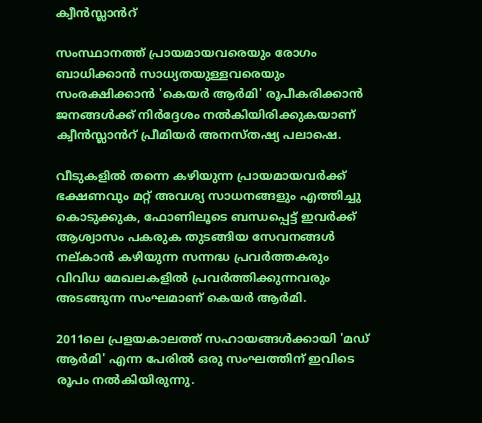ക്വീൻസ്ലാൻറ്

സംസ്ഥാനത്ത് പ്രായമായവരെയും രോഗം ബാധിക്കാൻ സാധ്യതയുള്ളവരെയും സംരക്ഷിക്കാൻ 'കെയർ ആർമി' രൂപീകരിക്കാൻ ജനങ്ങൾക്ക് നിർദ്ദേശം നൽകിയിരിക്കുകയാണ് ക്വീൻസ്ലാൻറ് പ്രീമിയർ അനസ്തഷ്യ പലാഷെ.

വീടുകളിൽ തന്നെ കഴിയുന്ന പ്രായമായവർക്ക് ഭക്ഷണവും മറ്റ് അവശ്യ സാധനങ്ങളും എത്തിച്ചു കൊടുക്കുക, ഫോണിലൂടെ ബന്ധപ്പെട്ട് ഇവർക്ക് ആശ്വാസം പകരുക തുടങ്ങിയ സേവനങ്ങൾ നല്കാൻ കഴിയുന്ന സന്നദ്ധ പ്രവർത്തകരും വിവിധ മേഖലകളിൽ പ്രവർത്തിക്കുന്നവരും അടങ്ങുന്ന സംഘമാണ് കെയർ ആർമി.

2011ലെ പ്രളയകാലത്ത് സഹായങ്ങൾക്കായി 'മഡ് ആർമി' എന്ന പേരിൽ ഒരു സംഘത്തിന് ഇവിടെ രൂപം നൽകിയിരുന്നു.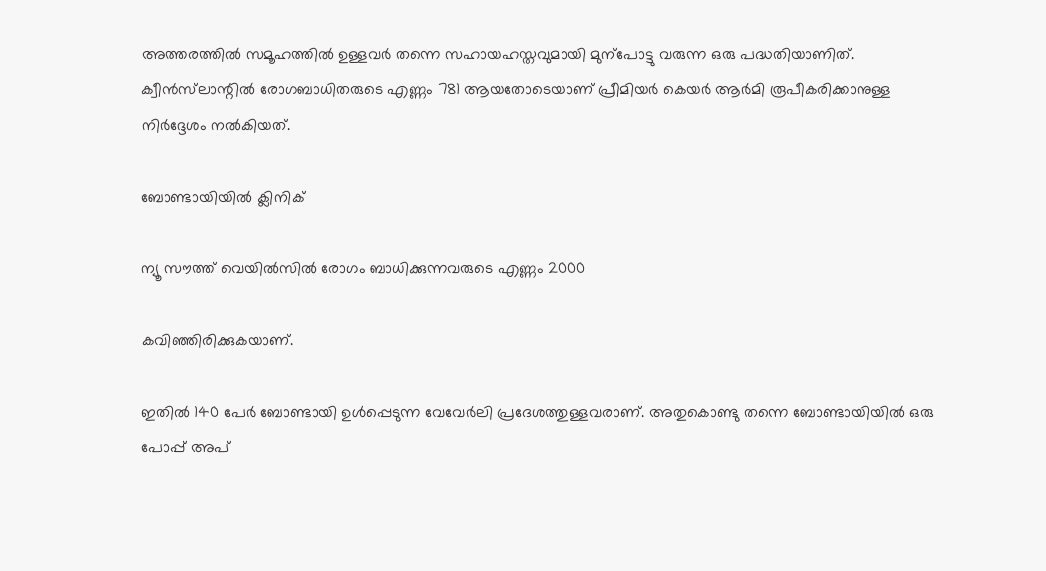അത്തരത്തിൽ സമൂഹത്തിൽ ഉള്ളവർ തന്നെ സഹായഹസ്തവുമായി മുന്പോട്ടു വരുന്ന ഒരു പദ്ധതിയാണിത്. ക്വീൻസ്‌ലാന്റിൽ രോഗബാധിതരുടെ എണ്ണം 781 ആയതോടെയാണ് പ്രീമിയർ കെയർ ആർമി രൂപീകരിക്കാനുള്ള നിർദ്ദേശം നൽകിയത്.

ബോണ്ടായിയിൽ ക്ലിനിക്

ന്യൂ സൗത്ത് വെയിൽസിൽ രോഗം ബാധിക്കുന്നവരുടെ എണ്ണം 2000

കവിഞ്ഞിരിക്കുകയാണ്.

ഇതിൽ 140 പേർ ബോണ്ടായി ഉൾപ്പെടുന്ന വേവേർലി പ്രദേശത്തുള്ളവരാണ്. അതുകൊണ്ടു തന്നെ ബോണ്ടായിയിൽ ഒരു പോപ്പ് അപ്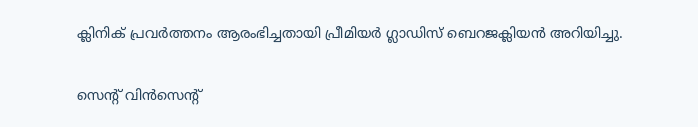ക്ലിനിക് പ്രവർത്തനം ആരംഭിച്ചതായി പ്രീമിയർ ഗ്ലാഡിസ് ബെറജക്ലിയൻ അറിയിച്ചു.

സെന്റ് വിൻസെന്റ്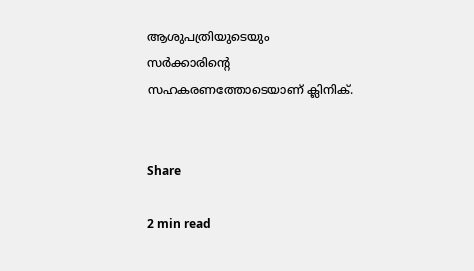ആശുപത്രിയുടെയും സർക്കാരിന്റെ സഹകരണത്തോടെയാണ് ക്ലിനിക്.


Share

2 min read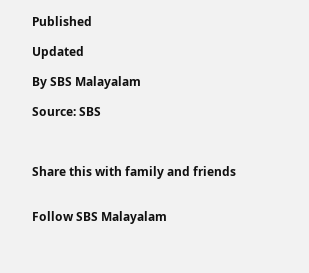Published

Updated

By SBS Malayalam

Source: SBS



Share this with family and friends


Follow SBS Malayalam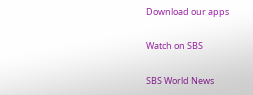Download our apps

Watch on SBS

SBS World News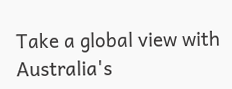Take a global view with Australia's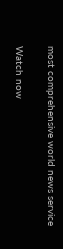most comprehensive world news service

Watch now